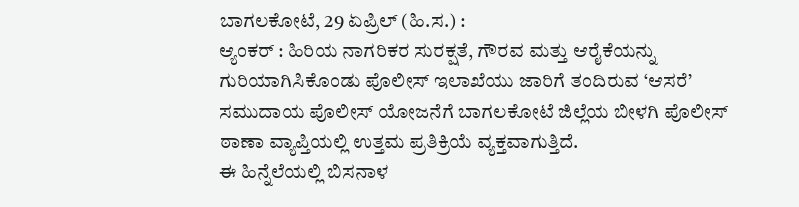ಬಾಗಲಕೋಟೆ, 29 ಏಪ್ರಿಲ್ (ಹಿ.ಸ.) :
ಆ್ಯಂಕರ್ : ಹಿರಿಯ ನಾಗರಿಕರ ಸುರಕ್ಷತೆ, ಗೌರವ ಮತ್ತು ಆರೈಕೆಯನ್ನು ಗುರಿಯಾಗಿಸಿಕೊಂಡು ಪೊಲೀಸ್ ಇಲಾಖೆಯು ಜಾರಿಗೆ ತಂದಿರುವ ‘ಆಸರೆ’ ಸಮುದಾಯ ಪೊಲೀಸ್ ಯೋಜನೆಗೆ ಬಾಗಲಕೋಟೆ ಜಿಲ್ಲೆಯ ಬೀಳಗಿ ಪೊಲೀಸ್ ಠಾಣಾ ವ್ಯಾಪ್ತಿಯಲ್ಲಿ ಉತ್ತಮ ಪ್ರತಿಕ್ರಿಯೆ ವ್ಯಕ್ತವಾಗುತ್ತಿದೆ.
ಈ ಹಿನ್ನೆಲೆಯಲ್ಲಿ ಬಿಸನಾಳ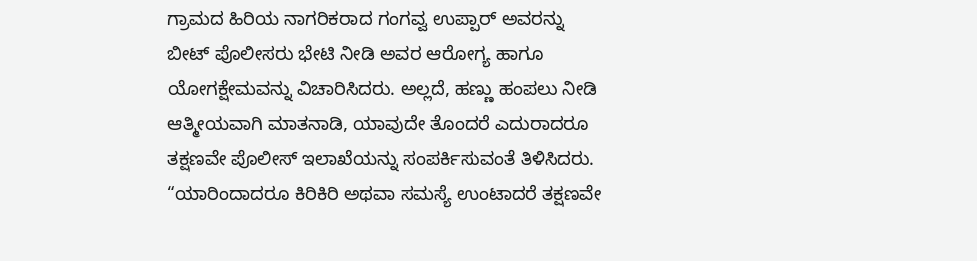ಗ್ರಾಮದ ಹಿರಿಯ ನಾಗರಿಕರಾದ ಗಂಗವ್ವ ಉಪ್ಪಾರ್ ಅವರನ್ನು ಬೀಟ್ ಪೊಲೀಸರು ಭೇಟಿ ನೀಡಿ ಅವರ ಆರೋಗ್ಯ ಹಾಗೂ ಯೋಗಕ್ಷೇಮವನ್ನು ವಿಚಾರಿಸಿದರು. ಅಲ್ಲದೆ, ಹಣ್ಣು ಹಂಪಲು ನೀಡಿ ಆತ್ಮೀಯವಾಗಿ ಮಾತನಾಡಿ, ಯಾವುದೇ ತೊಂದರೆ ಎದುರಾದರೂ ತಕ್ಷಣವೇ ಪೊಲೀಸ್ ಇಲಾಖೆಯನ್ನು ಸಂಪರ್ಕಿಸುವಂತೆ ತಿಳಿಸಿದರು.
“ಯಾರಿಂದಾದರೂ ಕಿರಿಕಿರಿ ಅಥವಾ ಸಮಸ್ಯೆ ಉಂಟಾದರೆ ತಕ್ಷಣವೇ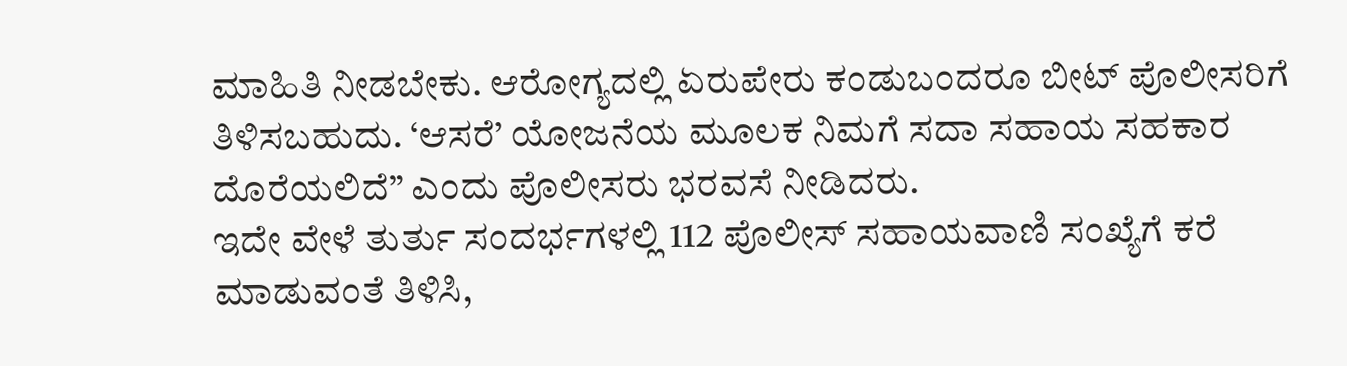ಮಾಹಿತಿ ನೀಡಬೇಕು. ಆರೋಗ್ಯದಲ್ಲಿ ಏರುಪೇರು ಕಂಡುಬಂದರೂ ಬೀಟ್ ಪೊಲೀಸರಿಗೆ ತಿಳಿಸಬಹುದು. ‘ಆಸರೆ’ ಯೋಜನೆಯ ಮೂಲಕ ನಿಮಗೆ ಸದಾ ಸಹಾಯ ಸಹಕಾರ ದೊರೆಯಲಿದೆ” ಎಂದು ಪೊಲೀಸರು ಭರವಸೆ ನೀಡಿದರು.
ಇದೇ ವೇಳೆ ತುರ್ತು ಸಂದರ್ಭಗಳಲ್ಲಿ 112 ಪೊಲೀಸ್ ಸಹಾಯವಾಣಿ ಸಂಖ್ಯೆಗೆ ಕರೆ ಮಾಡುವಂತೆ ತಿಳಿಸಿ,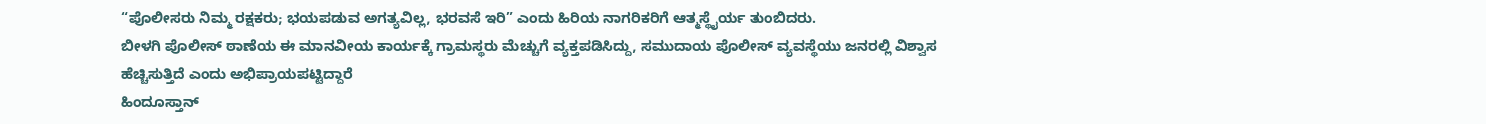“ಪೊಲೀಸರು ನಿಮ್ಮ ರಕ್ಷಕರು; ಭಯಪಡುವ ಅಗತ್ಯವಿಲ್ಲ, ಭರವಸೆ ಇರಿ” ಎಂದು ಹಿರಿಯ ನಾಗರಿಕರಿಗೆ ಆತ್ಮಸ್ಥೈರ್ಯ ತುಂಬಿದರು.
ಬೀಳಗಿ ಪೊಲೀಸ್ ಠಾಣೆಯ ಈ ಮಾನವೀಯ ಕಾರ್ಯಕ್ಕೆ ಗ್ರಾಮಸ್ಥರು ಮೆಚ್ಚುಗೆ ವ್ಯಕ್ತಪಡಿಸಿದ್ದು, ಸಮುದಾಯ ಪೊಲೀಸ್ ವ್ಯವಸ್ಥೆಯು ಜನರಲ್ಲಿ ವಿಶ್ವಾಸ ಹೆಚ್ಚಿಸುತ್ತಿದೆ ಎಂದು ಅಭಿಪ್ರಾಯಪಟ್ಟಿದ್ದಾರೆ
ಹಿಂದೂಸ್ತಾನ್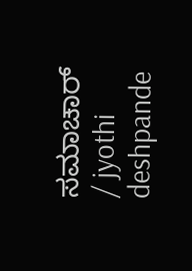ಸಮಾಚಾರ್ / jyothi deshpande